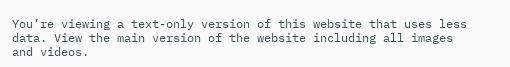You’re viewing a text-only version of this website that uses less data. View the main version of the website including all images and videos.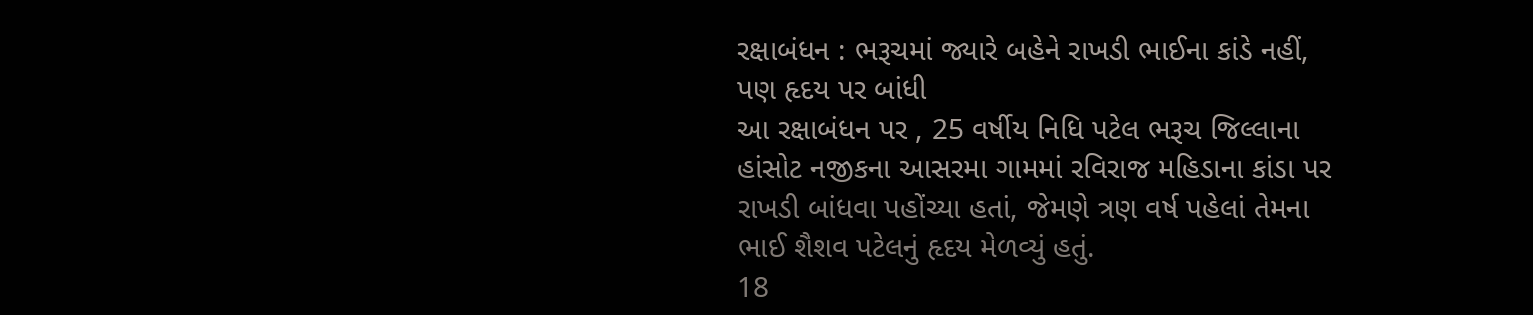રક્ષાબંધન : ભરૂચમાં જ્યારે બહેને રાખડી ભાઈના કાંડે નહીં, પણ હૃદય પર બાંધી
આ રક્ષાબંધન પર , 25 વર્ષીય નિધિ પટેલ ભરૂચ જિલ્લાના હાંસોટ નજીકના આસરમા ગામમાં રવિરાજ મહિડાના કાંડા પર રાખડી બાંધવા પહોંચ્યા હતાં, જેમણે ત્રણ વર્ષ પહેલાં તેમના ભાઈ શૈશવ પટેલનું હૃદય મેળવ્યું હતું.
18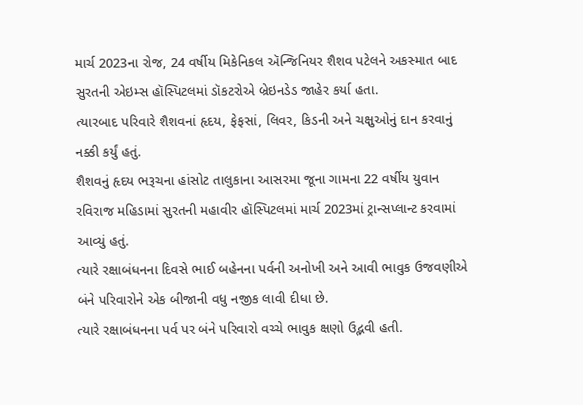માર્ચ 2023ના રોજ, 24 વર્ષીય મિકેનિકલ ઍન્જિનિયર શૈશવ પટેલને અકસ્માત બાદ સુરતની એઇમ્સ હૉસ્પિટલમાં ડૉકટરોએ બ્રેઇનડેડ જાહેર કર્યા હતા.
ત્યારબાદ પરિવારે શૈશવનાં હૃદય, ફેફસાં, લિવર, કિડની અને ચક્ષુઓનું દાન કરવાનું નક્કી કર્યું હતું.
શૈશવનું હૃદય ભરૂચના હાંસોટ તાલુકાના આસરમા જૂના ગામના 22 વર્ષીય યુવાન રવિરાજ મહિડામાં સુરતની મહાવીર હૉસ્પિટલમાં માર્ચ 2023માં ટ્રાન્સપ્લાન્ટ કરવામાં આવ્યું હતું.
ત્યારે રક્ષાબંધનના દિવસે ભાઈ બહેનના પર્વની અનોખી અને આવી ભાવુક ઉજવણીએ બંને પરિવારોને એક બીજાની વધુ નજીક લાવી દીધા છે.
ત્યારે રક્ષાબંધનના પર્વ પર બંને પરિવારો વચ્ચે ભાવુક ક્ષણો ઉદ્ભવી હતી.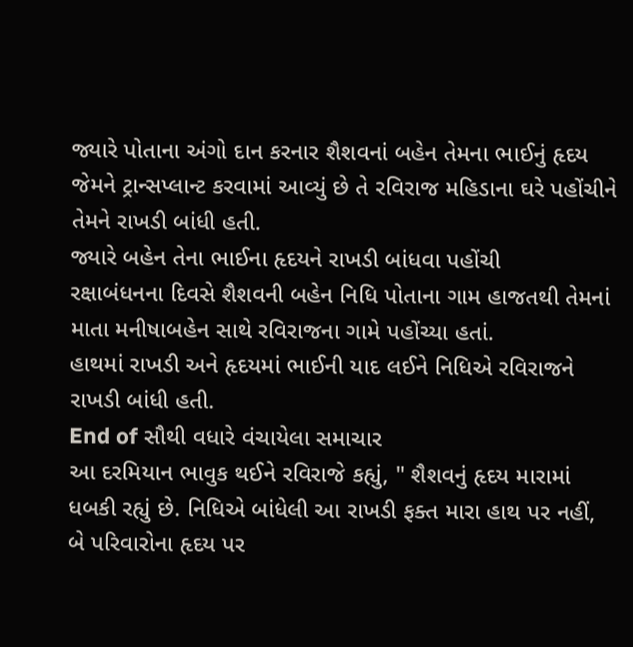જ્યારે પોતાના અંગો દાન કરનાર શૈશવનાં બહેન તેમના ભાઈનું હૃદય જેમને ટ્રાન્સપ્લાન્ટ કરવામાં આવ્યું છે તે રવિરાજ મહિડાના ઘરે પહોંચીને તેમને રાખડી બાંધી હતી.
જ્યારે બહેન તેના ભાઈના હૃદયને રાખડી બાંધવા પહોંચી
રક્ષાબંધનના દિવસે શૈશવની બહેન નિધિ પોતાના ગામ હાજતથી તેમનાં માતા મનીષાબહેન સાથે રવિરાજના ગામે પહોંચ્યા હતાં.
હાથમાં રાખડી અને હૃદયમાં ભાઈની યાદ લઈને નિધિએ રવિરાજને રાખડી બાંધી હતી.
End of સૌથી વધારે વંચાયેલા સમાચાર
આ દરમિયાન ભાવુક થઈને રવિરાજે કહ્યું, " શૈશવનું હૃદય મારામાં ધબકી રહ્યું છે. નિધિએ બાંધેલી આ રાખડી ફક્ત મારા હાથ પર નહીં, બે પરિવારોના હૃદય પર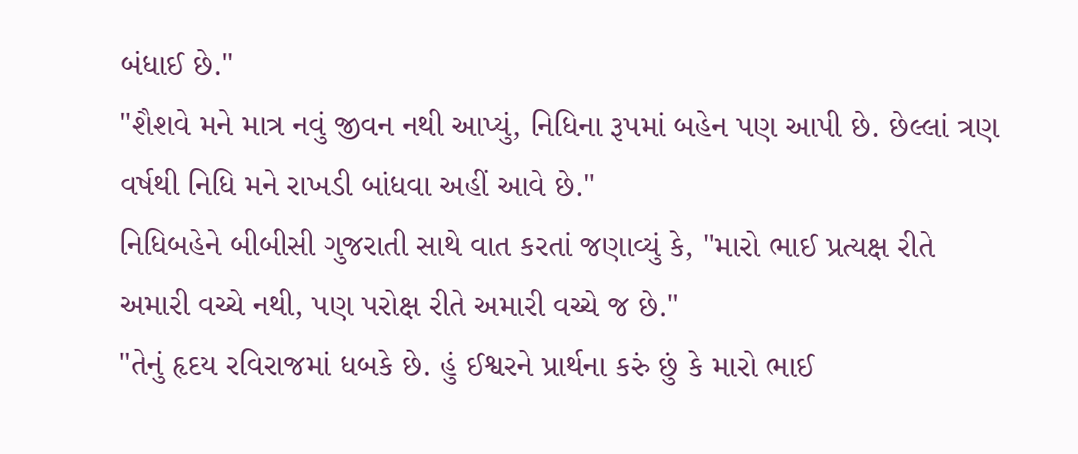બંધાઈ છે."
"શૈશવે મને માત્ર નવું જીવન નથી આપ્યું, નિધિના રૂપમાં બહેન પણ આપી છે. છેલ્લાં ત્રણ વર્ષથી નિધિ મને રાખડી બાંધવા અહીં આવે છે."
નિધિબહેને બીબીસી ગુજરાતી સાથે વાત કરતાં જણાવ્યું કે, "મારો ભાઈ પ્રત્યક્ષ રીતે અમારી વચ્ચે નથી, પણ પરોક્ષ રીતે અમારી વચ્ચે જ છે."
"તેનું હૃદય રવિરાજમાં ધબકે છે. હું ઈશ્વરને પ્રાર્થના કરું છું કે મારો ભાઈ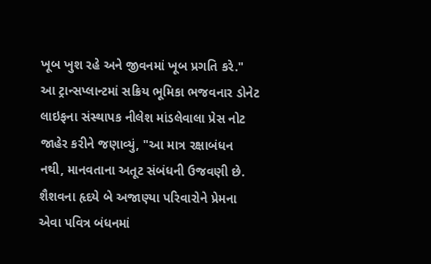ખૂબ ખુશ રહે અને જીવનમાં ખૂબ પ્રગતિ કરે."
આ ટ્રાન્સપ્લાન્ટમાં સક્રિય ભૂમિકા ભજવનાર ડોનેટ લાઇફના સંસ્થાપક નીલેશ માંડલેવાલા પ્રેસ નોટ જાહેર કરીને જણાવ્યું, "આ માત્ર રક્ષાબંધન નથી, માનવતાના અતૂટ સંબંધની ઉજવણી છે. શૈશવના હૃદયે બે અજાણ્યા પરિવારોને પ્રેમના એવા પવિત્ર બંધનમાં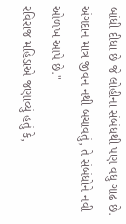બાંધી દીધા છે જે લોહીના સંબંધથી પણ વધુ ગાઢ છે. અંગદાન માત્ર જીવન નથી બચાવતું, તે સંબંધોને નવી ઓળખ આપે છે."
રવિરાજ મહિડાએ જણાવ્યું હતું કે,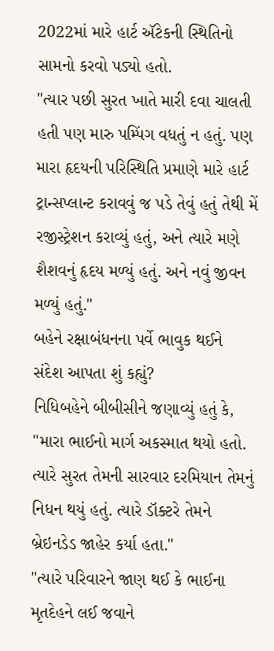2022માં મારે હાર્ટ ઍટેકની સ્થિતિનો સામનો કરવો પડ્યો હતો.
"ત્યાર પછી સુરત ખાતે મારી દવા ચાલતી હતી પણ મારુ પમ્પિંગ વધતું ન હતું. પણ મારા હૃદયની પરિસ્થિતિ પ્રમાણે મારે હાર્ટ ટ્રાન્સપ્લાન્ટ કરાવવું જ પડે તેવું હતું તેથી મેં રજીસ્ટ્રેશન કરાવ્યું હતું, અને ત્યારે મણે શૈશવનું હૃદય મળ્યું હતું. અને નવું જીવન મળ્યું હતું."
બહેને રક્ષાબંધનના પર્વે ભાવુક થઈને સંદેશ આપતા શું કહ્યું?
નિધિબહેને બીબીસીને જણાવ્યું હતું કે, "મારા ભાઈનો માર્ગ અકસ્માત થયો હતો. ત્યારે સુરત તેમની સારવાર દરમિયાન તેમનું નિધન થયું હતું. ત્યારે ડૉક્ટરે તેમને બ્રેઇનડેડ જાહેર કર્યા હતા."
"ત્યારે પરિવારને જાણ થઈ કે ભાઈના મૃતદેહને લઈ જવાને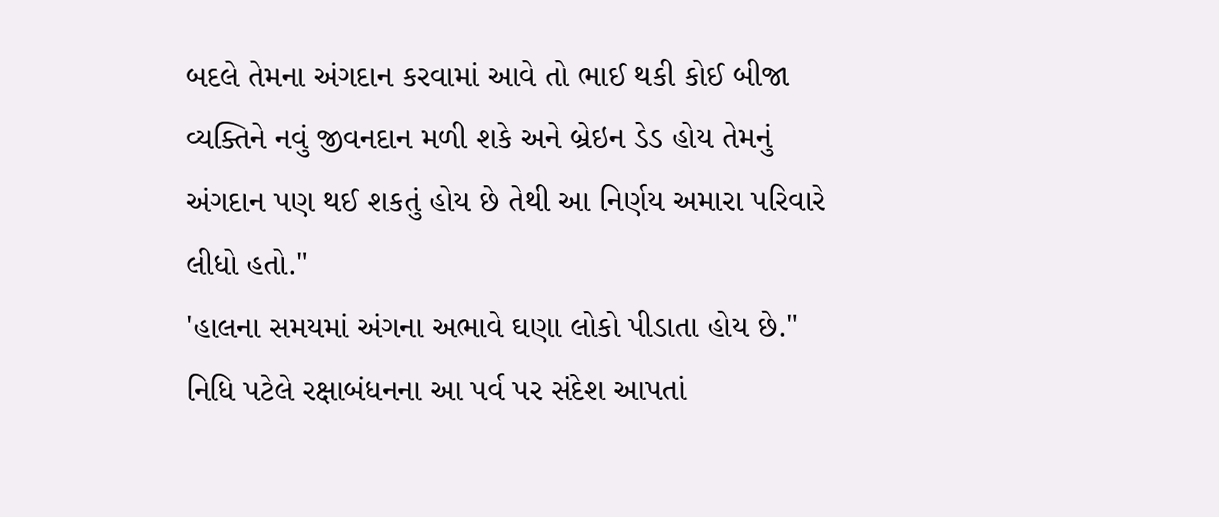બદલે તેમના અંગદાન કરવામાં આવે તો ભાઈ થકી કોઈ બીજા વ્યક્તિને નવું જીવનદાન મળી શકે અને બ્રેઇન ડેડ હોય તેમનું અંગદાન પણ થઈ શકતું હોય છે તેથી આ નિર્ણય અમારા પરિવારે લીધો હતો."
'હાલના સમયમાં અંગના અભાવે ઘણા લોકો પીડાતા હોય છે."
નિધિ પટેલે રક્ષાબંધનના આ પર્વ પર સંદેશ આપતાં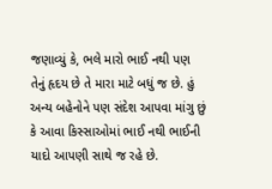જણાવ્યું કે, ભલે મારો ભાઈ નથી પણ તેનું હૃદય છે તે મારા માટે બધું જ છે. હું અન્ય બહેનોને પણ સંદેશ આપવા માંગુ છું કે આવા કિસ્સાઓમાં ભાઈ નથી ભાઈની યાદો આપણી સાથે જ રહે છે.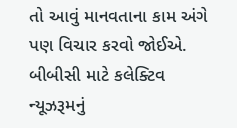તો આવું માનવતાના કામ અંગે પણ વિચાર કરવો જોઈએ.
બીબીસી માટે કલેક્ટિવ ન્યૂઝરૂમનું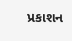પ્રકાશન